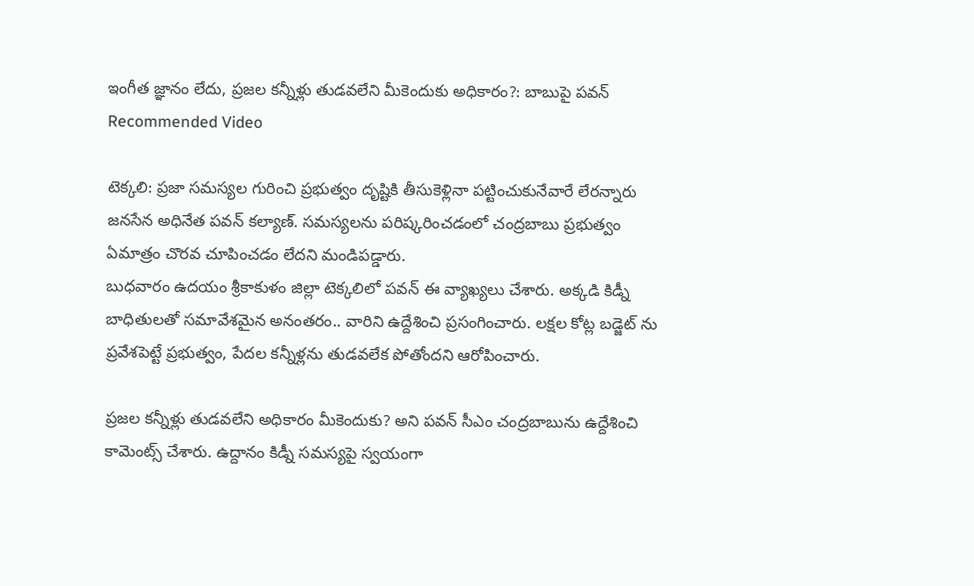ఇంగీత జ్ఞానం లేదు, ప్రజల కన్నీళ్లు తుడవలేని మీకెందుకు అధికారం?: బాబుపై పవన్
Recommended Video

టెక్కలి: ప్రజా సమస్యల గురించి ప్రభుత్వం దృష్టికి తీసుకెళ్లినా పట్టించుకునేవారే లేరన్నారు జనసేన అధినేత పవన్ కల్యాణ్. సమస్యలను పరిష్కరించడంలో చంద్రబాబు ప్రభుత్వం ఏమాత్రం చొరవ చూపించడం లేదని మండిపడ్డారు.
బుధవారం ఉదయం శ్రీకాకుళం జిల్లా టెక్కలిలో పవన్ ఈ వ్యాఖ్యలు చేశారు. అక్కడి కిడ్నీ బాధితులతో సమావేశమైన అనంతరం.. వారిని ఉద్దేశించి ప్రసంగించారు. లక్షల కోట్ల బడ్జెట్ ను ప్రవేశపెట్టే ప్రభుత్వం, పేదల కన్నీళ్లను తుడవలేక పోతోందని ఆరోపించారు.

ప్రజల కన్నీళ్లు తుడవలేని అధికారం మీకెందుకు? అని పవన్ సీఎం చంద్రబాబును ఉద్దేశించి కామెంట్స్ చేశారు. ఉద్దానం కిడ్నీ సమస్యపై స్వయంగా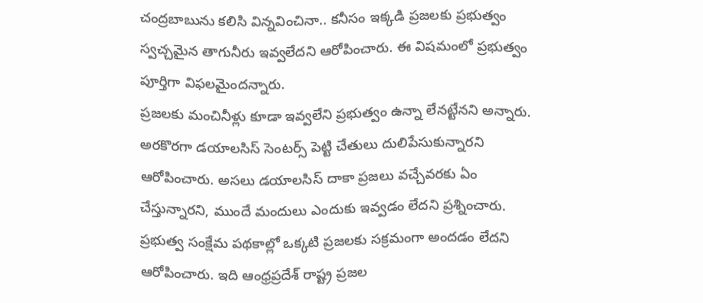చంద్రబాబును కలిసి విన్నవించినా.. కనీసం ఇక్కడి ప్రజలకు ప్రభుత్వం స్వచ్చమైన తాగునీరు ఇవ్వలేదని ఆరోపించారు. ఈ విషమంలో ప్రభుత్వం పూర్తిగా విఫలమైందన్నారు.
ప్రజలకు మంచినీళ్లు కూడా ఇవ్వలేని ప్రభుత్వం ఉన్నా లేనట్టేనని అన్నారు. అరకొరగా డయాలసిస్ సెంటర్స్ పెట్టి చేతులు దులిపేసుకున్నారని ఆరోపించారు. అసలు డయాలసిస్ దాకా ప్రజలు వచ్చేవరకు ఏం చేస్తున్నారని, ముందే మందులు ఎందుకు ఇవ్వడం లేదని ప్రశ్నించారు.
ప్రభుత్వ సంక్షేమ పథకాల్లో ఒక్కటి ప్రజలకు సక్రమంగా అందడం లేదని ఆరోపించారు. ఇది ఆంధ్రప్రదేశ్ రాష్ట్ర ప్రజల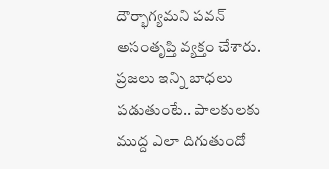దౌర్భాగ్యమని పవన్ అసంతృప్తి వ్యక్తం చేశారు. ప్రజలు ఇన్ని బాధలు పడుతుంటే.. పాలకులకు ముద్ద ఎలా దిగుతుందో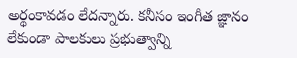అర్థంకావడం లేదన్నారు. కనీసం ఇంగీత జ్ఞానం లేకుండా పాలకులు ప్రభుత్వాన్ని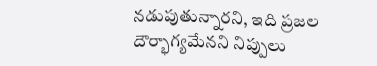నడుపుతున్నారని, ఇది ప్రజల దౌర్భాగ్యమేనని నిప్పులు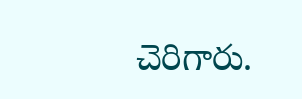చెరిగారు.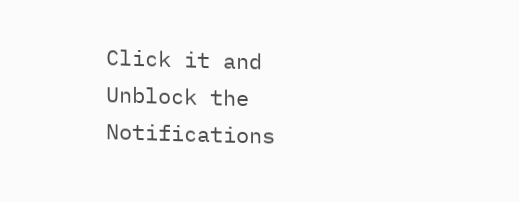Click it and Unblock the Notifications